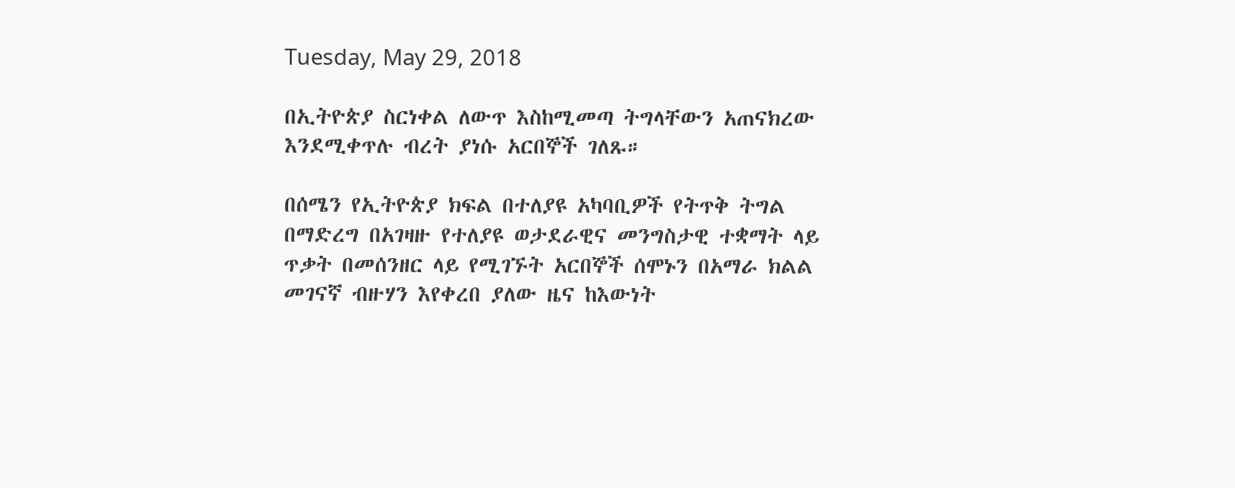Tuesday, May 29, 2018

በኢትዮጵያ ስርነቀል ለውጥ እስከሚመጣ ትግላቸውን አጠናክረው እንደሚቀጥሉ ብረት ያነሱ አርበኞች ገለጹ።

በሰሜን የኢትዮጵያ ክፍል በተለያዩ አካባቢዎች የትጥቅ ትግል በማድረግ በአገዛዙ የተለያዩ ወታደራዊና መንግስታዊ ተቋማት ላይ ጥቃት በመሰንዘር ላይ የሚገኙት አርበኞች ሰሞኑን በአማራ ክልል መገናኛ ብዙሃን እየቀረበ ያለው ዜና ከእውነት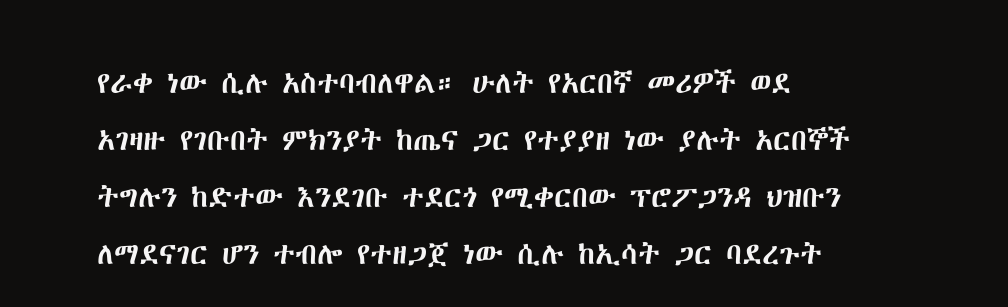የራቀ ነው ሲሉ አስተባብለዋል። ሁለት የአርበኛ መሪዎች ወደ አገዛዙ የገቡበት ምክንያት ከጤና ጋር የተያያዘ ነው ያሉት አርበኞች ትግሉን ከድተው እንደገቡ ተደርጎ የሚቀርበው ፕሮፖጋንዳ ህዝቡን ለማደናገር ሆን ተብሎ የተዘጋጀ ነው ሲሉ ከኢሳት ጋር ባደረጉት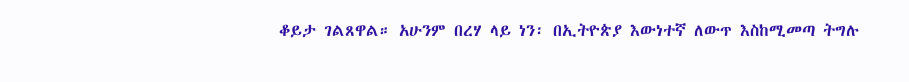ቆይታ ገልጸዋል። አሁንም በረሃ ላይ ነን፡ በኢትዮጵያ እውነተኛ ለውጥ እስከሚመጣ ትግሉ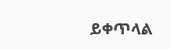ይቀጥላል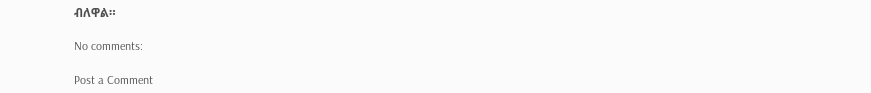ብለዋል።

No comments:

Post a Comment